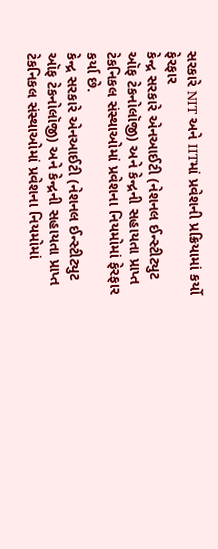સરકારે NIT અને IITમાં પ્રવેશની પ્રક્રિયામાં કર્યો ફેરફાર
કેન્દ્ર સરકારે એનઆઈટી (નેશનલ ઈન્સ્ટીટ્યુટ ઑફ ટેકનોલૉજી) અને કેન્દ્રની સહાયતા પ્રાપ્ત ટેકનિકલ સંસ્થાઓમાં પ્રવેશના નિયમોમાં ફેરફાર કર્યા છે.
કેન્દ્ર સરકારે એનઆઈટી (નેશનલ ઈન્સ્ટીટ્યુટ ઑફ ટેકનોલૉજી) અને કેન્દ્રની સહાયતા પ્રાપ્ત ટેકનિકલ સંસ્થાઓમાં પ્રવેશના નિયમોમાં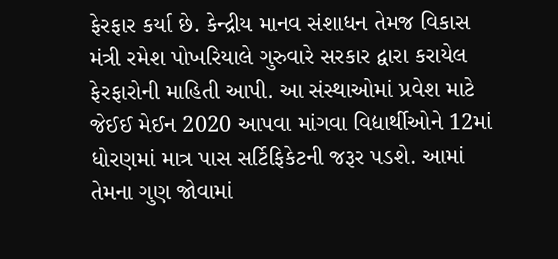ફેરફાર કર્યા છે. કેન્દ્રીય માનવ સંશાધન તેમજ વિકાસ મંત્રી રમેશ પોખરિયાલે ગુરુવારે સરકાર દ્વારા કરાયેલ ફેરફારોની માહિતી આપી. આ સંસ્થાઓમાં પ્રવેશ માટે જેઈઈ મેઈન 2020 આપવા માંગવા વિદ્યાર્થીઓને 12માં ધોરણમાં માત્ર પાસ સર્ટિફિકેટની જરૂર પડશે. આમાં તેમના ગુણ જોવામાં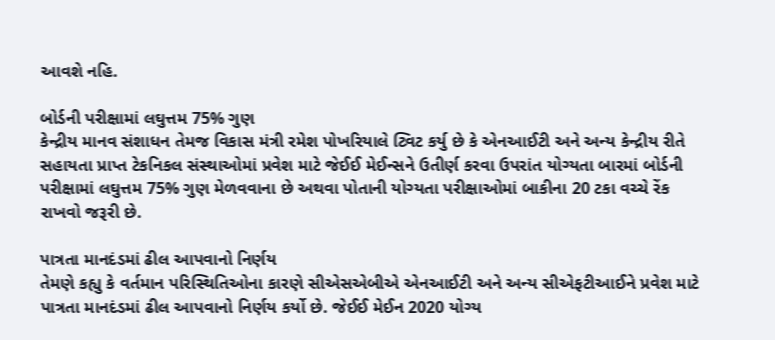આવશે નહિ.

બોર્ડની પરીક્ષામાં લઘુત્તમ 75% ગુણ
કેન્દ્રીય માનવ સંશાધન તેમજ વિકાસ મંત્રી રમેશ પોખરિયાલે ટ્વિટ કર્યુ છે કે એનઆઈટી અને અન્ય કેન્દ્રીય રીતે સહાયતા પ્રાપ્ત ટેકનિકલ સંસ્થાઓમાં પ્રવેશ માટે જેઈઈ મેઈન્સને ઉતીર્ણ કરવા ઉપરાંત યોગ્યતા બારમાં બોર્ડની પરીક્ષામાં લઘુત્તમ 75% ગુણ મેળવવાના છે અથવા પોતાની યોગ્યતા પરીક્ષાઓમાં બાકીના 20 ટકા વચ્ચે રેંક રાખવો જરૂરી છે.

પાત્રતા માનદંડમાં ઢીલ આપવાનો નિર્ણય
તેમણે કહ્યુ કે વર્તમાન પરિસ્થિતિઓના કારણે સીએસએબીએ એનઆઈટી અને અન્ય સીએફટીઆઈને પ્રવેશ માટે પાત્રતા માનદંડમાં ઢીલ આપવાનો નિર્ણય કર્યો છે. જેઈઈ મેઈન 2020 યોગ્ય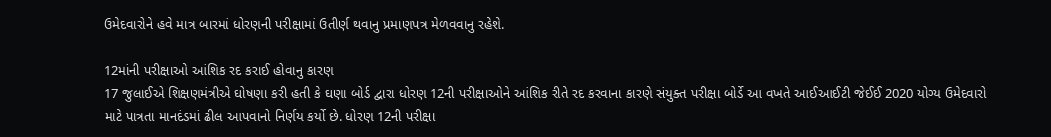ઉમેદવારોને હવે માત્ર બારમાં ધોરણની પરીક્ષામાં ઉતીર્ણ થવાનુ પ્રમાણપત્ર મેળવવાનુ રહેશે.

12માંની પરીક્ષાઓ આંશિક રદ કરાઈ હોવાનુ કારણ
17 જુલાઈએ શિક્ષણમંત્રીએ ઘોષણા કરી હતી કે ઘણા બોર્ડ દ્વારા ધોરણ 12ની પરીક્ષાઓને આંશિક રીતે રદ કરવાના કારણે સંયુક્ત પરીક્ષા બોર્ડે આ વખતે આઈઆઈટી જેઈઈ 2020 યોગ્ય ઉમેદવારો માટે પાત્રતા માનદંડમાં ઢીલ આપવાનો નિર્ણય કર્યો છે. ધોરણ 12ની પરીક્ષા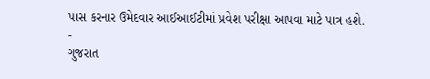પાસ કરનાર ઉમેદવાર આઈઆઈટીમાં પ્રવેશ પરીક્ષા આપવા માટે પાત્ર હશે.
-
ગુજરાત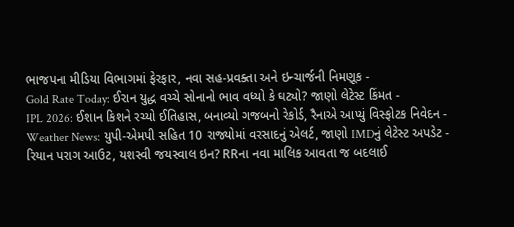ભાજપના મીડિયા વિભાગમાં ફેરફાર, નવા સહ-પ્રવક્તા અને ઇન્ચાર્જની નિમણૂક -
Gold Rate Today: ઈરાન યુદ્ધ વચ્ચે સોનાનો ભાવ વધ્યો કે ઘટ્યો? જાણો લેટેસ્ટ કિંમત -
IPL 2026: ઈશાન કિશને રચ્યો ઈતિહાસ, બનાવ્યો ગજબનો રેકોર્ડ, રૈનાએ આપ્યું વિસ્ફોટક નિવેદન -
Weather News: યુપી-એમપી સહિત 10 રાજ્યોમાં વરસાદનું એલર્ટ, જાણો IMDનું લેટેસ્ટ અપડેટ -
રિયાન પરાગ આઉટ, યશસ્વી જયસ્વાલ ઇન? RRના નવા માલિક આવતા જ બદલાઈ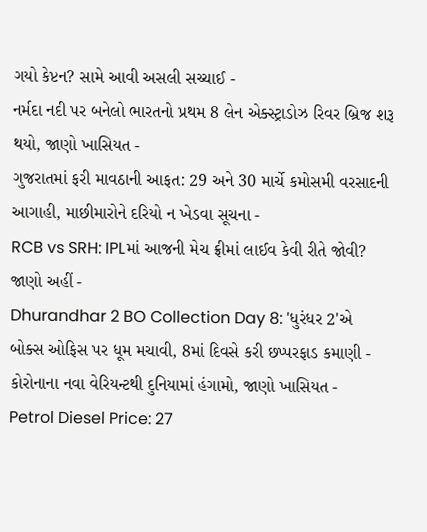ગયો કેપ્ટન? સામે આવી અસલી સચ્ચાઈ -
નર્મદા નદી પર બનેલો ભારતનો પ્રથમ 8 લેન એક્સ્ટ્રાડોઝ રિવર બ્રિજ શરૂ થયો, જાણો ખાસિયત -
ગુજરાતમાં ફરી માવઠાની આફત: 29 અને 30 માર્ચે કમોસમી વરસાદની આગાહી, માછીમારોને દરિયો ન ખેડવા સૂચના -
RCB vs SRH: IPLમાં આજની મેચ ફ્રીમાં લાઈવ કેવી રીતે જોવી? જાણો અહીં -
Dhurandhar 2 BO Collection Day 8: 'ધુરંધર 2'એ બોક્સ ઓફિસ પર ધૂમ મચાવી, 8માં દિવસે કરી છપ્પરફાડ કમાણી -
કોરોનાના નવા વેરિયન્ટથી દુનિયામાં હંગામો, જાણો ખાસિયત -
Petrol Diesel Price: 27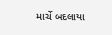માર્ચે બદલાયા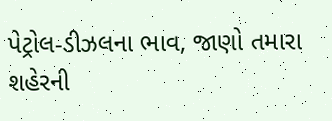પેટ્રોલ-ડીઝલના ભાવ, જાણો તમારા શહેરની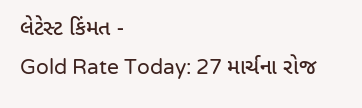લેટેસ્ટ કિંમત -
Gold Rate Today: 27 માર્ચના રોજ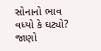સોનાનો ભાવ વધ્યો કે ઘટ્યો? જાણો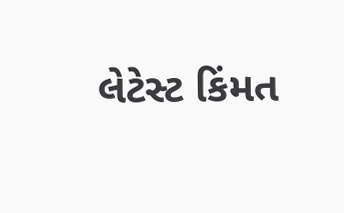લેટેસ્ટ કિંમત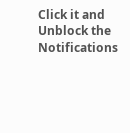Click it and Unblock the Notifications